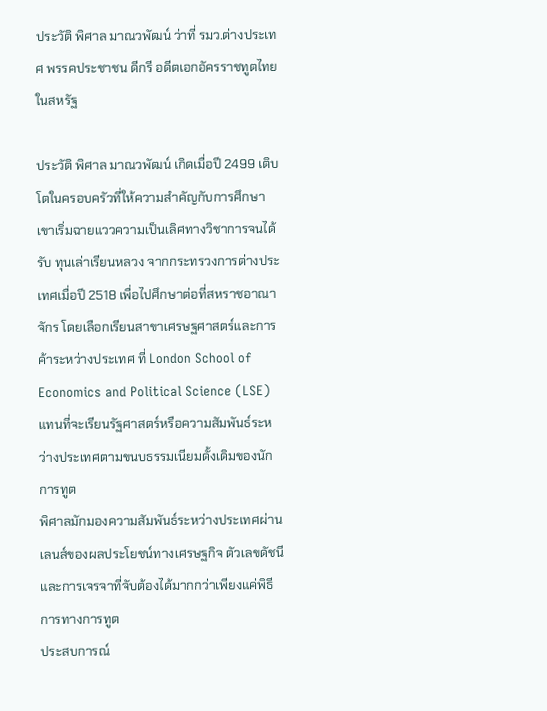ประวัติ พิศาล มาณวพัฒน์ ว่าที่ รมว.ต่างประเทศ พรรคประชาชน ดีกรี อดีตเอกอัครราชทูตไทยในสหรัฐ

ประวัติ พิศาล มาณวพัฒน์ เกิดเมื่อปี 2499 เติบโตในครอบครัวที่ให้ความสำคัญกับการศึกษา เขาเริ่มฉายแววความเป็นเลิศทางวิชาการจนได้รับ ทุนเล่าเรียนหลวง จากกระทรวงการต่างประเทศเมื่อปี 2518 เพื่อไปศึกษาต่อที่สหราชอาณาจักร โดยเลือกเรียนสาขาเศรษฐศาสตร์และการค้าระหว่างประเทศ ที่ London School of Economics and Political Science (LSE) แทนที่จะเรียนรัฐศาสตร์หรือความสัมพันธ์ระหว่างประเทศตามขนบธรรมเนียมดั้งเดิมของนักการทูต
พิศาลมักมองความสัมพันธ์ระหว่างประเทศผ่านเลนส์ของผลประโยชน์ทางเศรษฐกิจ ตัวเลขดัชนี และการเจรจาที่จับต้องได้มากกว่าเพียงแค่พิธีการทางการทูต
ประสบการณ์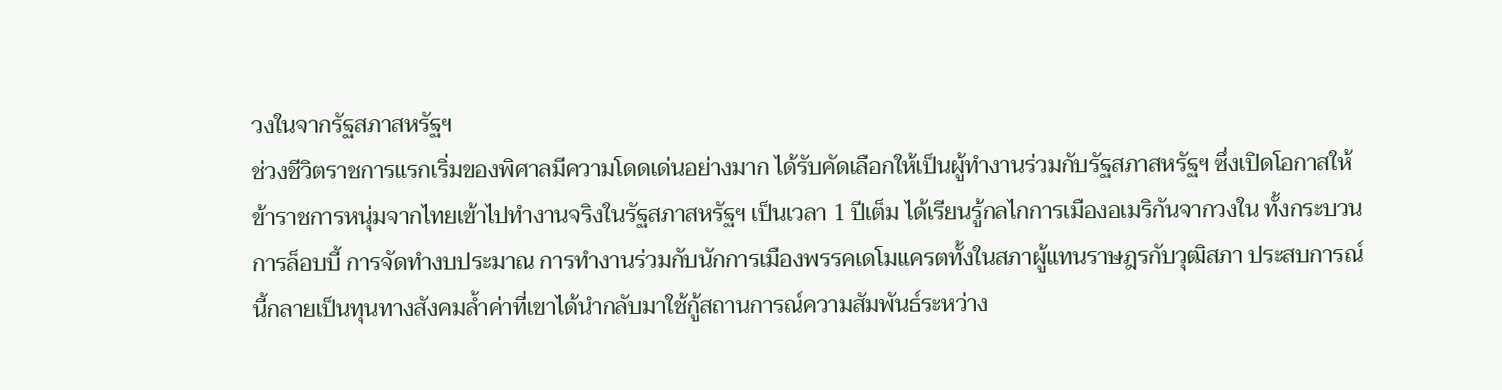วงในจากรัฐสภาสหรัฐฯ
ช่วงชีวิตราชการแรกเริ่มของพิศาลมีความโดดเด่นอย่างมาก ได้รับคัดเลือกให้เป็นผู้ทำงานร่วมกับรัฐสภาสหรัฐฯ ซึ่งเปิดโอกาสให้ข้าราชการหนุ่มจากไทยเข้าไปทำงานจริงในรัฐสภาสหรัฐฯ เป็นเวลา 1 ปีเต็ม ได้เรียนรู้กลไกการเมืองอเมริกันจากวงใน ทั้งกระบวนการล็อบบี้ การจัดทำงบประมาณ การทำงานร่วมกับนักการเมืองพรรคเดโมแครตทั้งในสภาผู้แทนราษฎรกับวุฒิสภา ประสบการณ์นี้กลายเป็นทุนทางสังคมล้ำค่าที่เขาได้นำกลับมาใช้กู้สถานการณ์ความสัมพันธ์ระหว่าง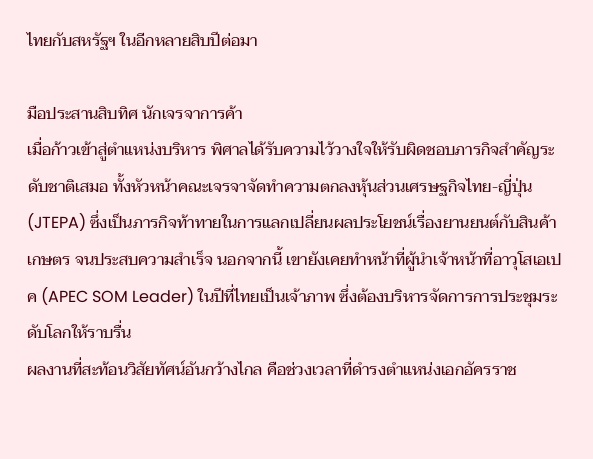ไทยกับสหรัฐฯ ในอีกหลายสิบปีต่อมา

มือประสานสิบทิศ นักเจรจาการค้า
เมื่อก้าวเข้าสู่ตำแหน่งบริหาร พิศาลได้รับความไว้วางใจให้รับผิดชอบภารกิจสำคัญระดับชาติเสมอ ทั้งหัวหน้าคณะเจรจาจัดทำความตกลงหุ้นส่วนเศรษฐกิจไทย-ญี่ปุ่น (JTEPA) ซึ่งเป็นภารกิจท้าทายในการแลกเปลี่ยนผลประโยชน์เรื่องยานยนต์กับสินค้าเกษตร จนประสบความสำเร็จ นอกจากนี้ เขายังเคยทำหน้าที่ผู้นำเจ้าหน้าที่อาวุโสเอเปค (APEC SOM Leader) ในปีที่ไทยเป็นเจ้าภาพ ซึ่งต้องบริหารจัดการการประชุมระดับโลกให้ราบรื่น
ผลงานที่สะท้อนวิสัยทัศน์อันกว้างไกล คือช่วงเวลาที่ดำรงตำแหน่งเอกอัครราช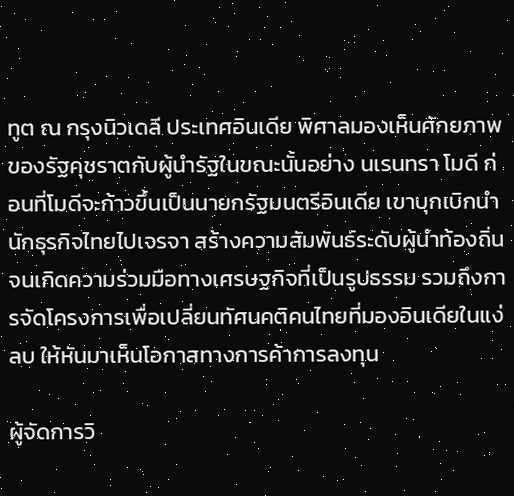ทูต ณ กรุงนิวเดลี ประเทศอินเดีย พิศาลมองเห็นศักยภาพของรัฐคุชราตกับผู้นำรัฐในขณะนั้นอย่าง นเรนทรา โมดี ก่อนที่โมดีจะก้าวขึ้นเป็นนายกรัฐมนตรีอินเดีย เขาบุกเบิกนำนักธุรกิจไทยไปเจรจา สร้างความสัมพันธ์ระดับผู้นำท้องถิ่นจนเกิดความร่วมมือทางเศรษฐกิจที่เป็นรูปธรรม รวมถึงการจัดโครงการเพื่อเปลี่ยนทัศนคติคนไทยที่มองอินเดียในแง่ลบ ให้หันมาเห็นโอกาสทางการค้าการลงทุน

ผู้จัดการวิ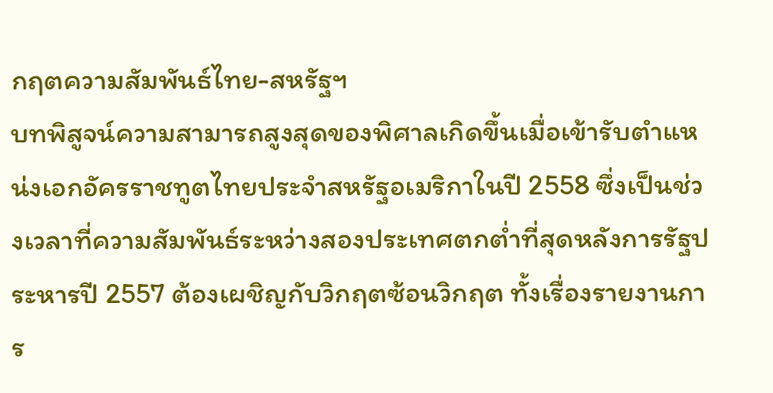กฤตความสัมพันธ์ไทย-สหรัฐฯ
บทพิสูจน์ความสามารถสูงสุดของพิศาลเกิดขึ้นเมื่อเข้ารับตำแหน่งเอกอัครราชทูตไทยประจำสหรัฐอเมริกาในปี 2558 ซึ่งเป็นช่วงเวลาที่ความสัมพันธ์ระหว่างสองประเทศตกต่ำที่สุดหลังการรัฐประหารปี 2557 ต้องเผชิญกับวิกฤตซ้อนวิกฤต ทั้งเรื่องรายงานการ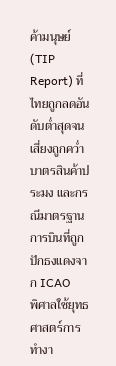ค้ามนุษย์ (TIP Report) ที่ไทยถูกลดอันดับต่ำสุดจนเสี่ยงถูกคว่ำบาตรสินค้าประมง และกรณีมาตรฐานการบินที่ถูกปักธงแดงจาก ICAO
พิศาลใช้ยุทธศาสตร์การทำงา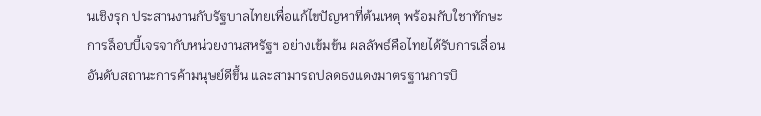นเชิงรุก ประสานงานกับรัฐบาลไทยเพื่อแก้ไขปัญหาที่ต้นเหตุ พร้อมกับใชาทักษะการล็อบบี้เจรจากับหน่วยงานสหรัฐฯ อย่างเข้มข้น ผลลัพธ์คือไทยได้รับการเลื่อนอันดับสถานะการค้ามนุษย์ดีขึ้น และสามารถปลดธงแดงมาตรฐานการบิ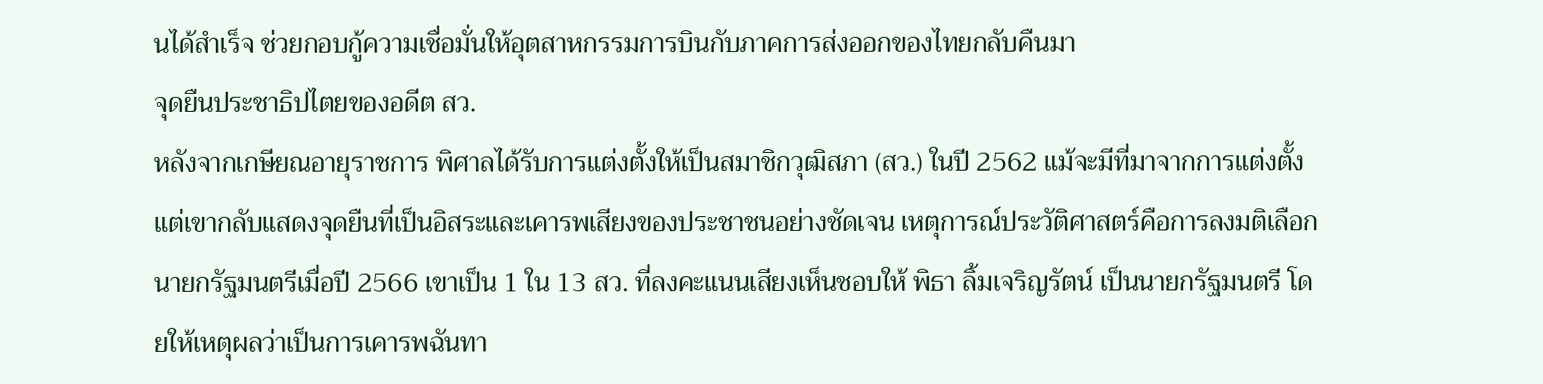นได้สำเร็จ ช่วยกอบกู้ความเชื่อมั่นให้อุตสาหกรรมการบินกับภาคการส่งออกของไทยกลับคืนมา
จุดยืนประชาธิปไตยของอดีต สว.
หลังจากเกษียณอายุราชการ พิศาลได้รับการแต่งตั้งให้เป็นสมาชิกวุฒิสภา (สว.) ในปี 2562 แม้จะมีที่มาจากการแต่งตั้ง แต่เขากลับแสดงจุดยืนที่เป็นอิสระและเคารพเสียงของประชาชนอย่างชัดเจน เหตุการณ์ประวัติศาสตร์คือการลงมติเลือกนายกรัฐมนตรีเมื่อปี 2566 เขาเป็น 1 ใน 13 สว. ที่ลงคะแนนเสียงเห็นชอบให้ พิธา ลิ้มเจริญรัตน์ เป็นนายกรัฐมนตรี โดยให้เหตุผลว่าเป็นการเคารพฉันทา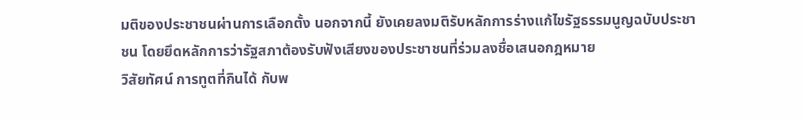มติของประชาชนผ่านการเลือกตั้ง นอกจากนี้ ยังเคยลงมติรับหลักการร่างแก้ไขรัฐธรรมนูญฉบับประชาชน โดยยึดหลักการว่ารัฐสภาต้องรับฟังเสียงของประชาชนที่ร่วมลงชื่อเสนอกฎหมาย
วิสัยทัศน์ การทูตที่กินได้ กับพ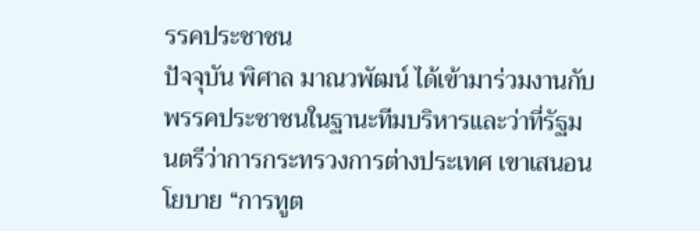รรคประชาชน
ปัจจุบัน พิศาล มาณวพัฒน์ ได้เข้ามาร่วมงานกับพรรคประชาชนในฐานะทีมบริหารและว่าที่รัฐมนตรีว่าการกระทรวงการต่างประเทศ เขาเสนอนโยบาย “การทูต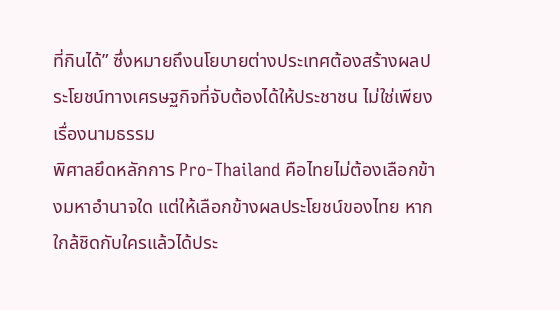ที่กินได้” ซึ่งหมายถึงนโยบายต่างประเทศต้องสร้างผลประโยชน์ทางเศรษฐกิจที่จับต้องได้ให้ประชาชน ไม่ใช่เพียงเรื่องนามธรรม
พิศาลยึดหลักการ Pro-Thailand คือไทยไม่ต้องเลือกข้างมหาอำนาจใด แต่ให้เลือกข้างผลประโยชน์ของไทย หากใกล้ชิดกับใครแล้วได้ประ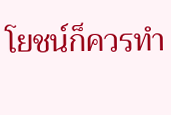โยชน์ก็ควรทำ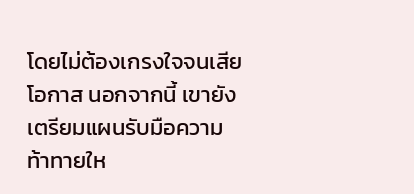โดยไม่ต้องเกรงใจจนเสียโอกาส นอกจากนี้ เขายังเตรียมแผนรับมือความท้าทายให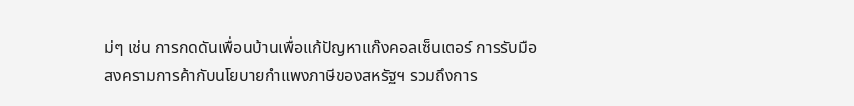ม่ๆ เช่น การกดดันเพื่อนบ้านเพื่อแก้ปัญหาแก๊งคอลเซ็นเตอร์ การรับมือสงครามการค้ากับนโยบายกำแพงภาษีของสหรัฐฯ รวมถึงการ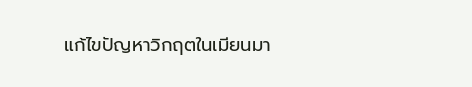แก้ไขปัญหาวิกฤตในเมียนมา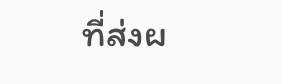ที่ส่งผ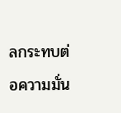ลกระทบต่อความมั่น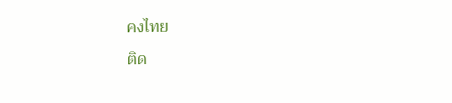คงไทย
ติด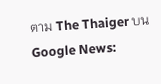ตาม The Thaiger บน Google News: